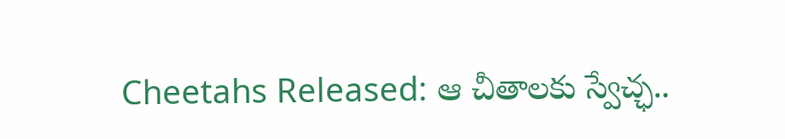Cheetahs Released: ఆ చీతాలకు స్వేచ్ఛ..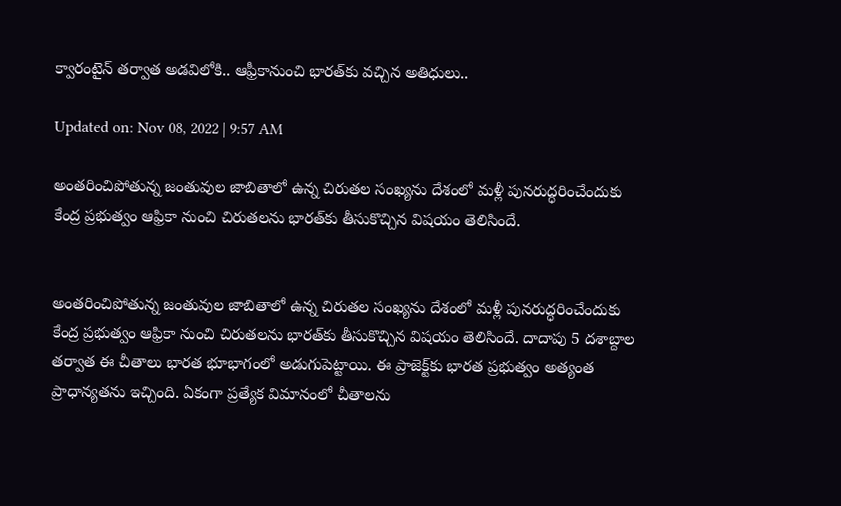క్వారంటైన్‌ తర్వాత అడవిలోకి.. ఆఫ్రీకానుంచి భారత్‌కు వచ్చిన అతిధులు..

Updated on: Nov 08, 2022 | 9:57 AM

అంతరించిపోతున్న జంతువుల జాబితాలో ఉన్న చిరుతల సంఖ్యను దేశంలో మళ్లీ పునరుద్ధరించేందుకు కేంద్ర ప్రభుత్వం ఆఫ్రికా నుంచి చిరుతలను భారత్‌కు తీసుకొచ్చిన విషయం తెలిసిందే.


అంతరించిపోతున్న జంతువుల జాబితాలో ఉన్న చిరుతల సంఖ్యను దేశంలో మళ్లీ పునరుద్ధరించేందుకు కేంద్ర ప్రభుత్వం ఆఫ్రికా నుంచి చిరుతలను భారత్‌కు తీసుకొచ్చిన విషయం తెలిసిందే. దాదాపు 5 దశాబ్దాల తర్వాత ఈ చీతాలు భారత భూభాగంలో అడుగుపెట్టాయి. ఈ ప్రాజెక్ట్‌కు భారత ప్రభుత్వం అత్యంత ప్రాధాన్యతను ఇచ్చింది. ఏకంగా ప్రత్యేక విమానంలో చీతాలను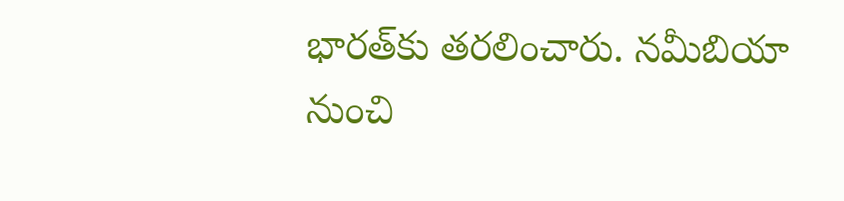భారత్‌కు తరలించారు. నమీబియా నుంచి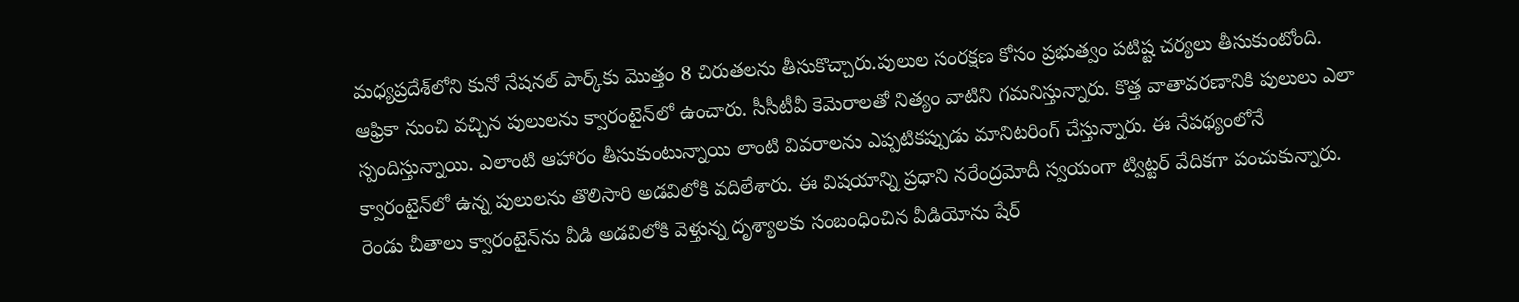మధ్యప్రదేశ్‌లోని కునో నేషనల్‌ పార్క్‌కు మొత్తం 8 చిరుతలను తీసుకొచ్చారు.పులుల సంరక్షణ కోసం ప్రభుత్వం పటిష్ట చర్యలు తీసుకుంటోంది. ఆఫ్రికా నుంచి వచ్చిన పులులను క్వారంటైన్‌లో ఉంచారు. సీసీటీవీ కెమెరాలతో నిత్యం వాటిని గమనిస్తున్నారు. కొత్త వాతావరణానికి పులులు ఎలా స్పందిస్తున్నాయి. ఎలాంటి ఆహారం తీసుకుంటున్నాయి లాంటి వివరాలను ఎప్పటికప్పుడు మానిటరింగ్ చేస్తున్నారు. ఈ నేపథ్యంలోనే క్వారంటైన్‌లో ఉన్న పులులను తొలిసారి అడవిలోకి వదిలేశారు. ఈ విషయాన్ని ప్రధాని నరేంద్రమోదీ స్వయంగా ట్విట్టర్‌ వేదికగా పంచుకున్నారు. రెండు చీతాలు క్వారంటైన్‌ను వీడి అడవిలోకి వెళ్తున్న దృశ్యాలకు సంబంధించిన వీడియోను షేర్‌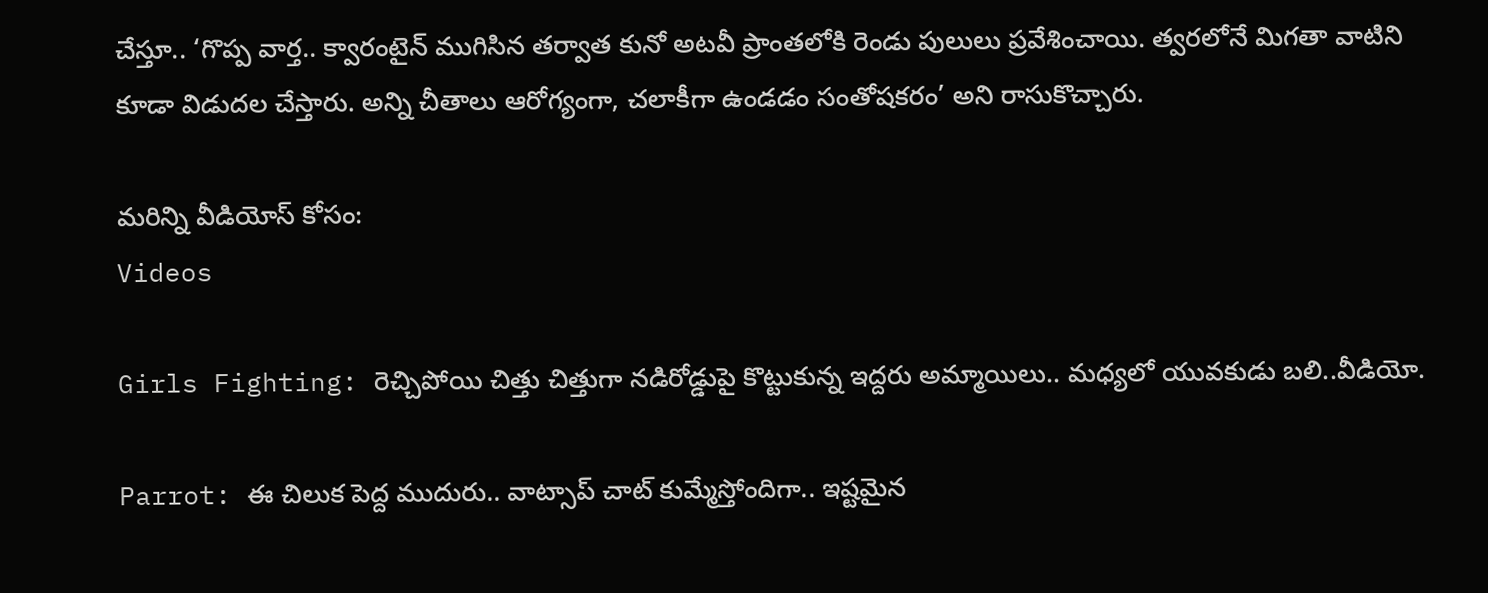చేస్తూ.. ‘గొప్ప వార్త.. క్వారంటైన్‌ ముగిసిన తర్వాత కునో అటవీ ప్రాంతలోకి రెండు పులులు ప్రవేశించాయి. త్వరలోనే మిగతా వాటిని కూడా విడుదల చేస్తారు. అన్ని చీతాలు ఆరోగ్యంగా, చలాకీగా ఉండడం సంతోషకరం’ అని రాసుకొచ్చారు.

మరిన్ని వీడియోస్ కోసం:
Videos

Girls Fighting: రెచ్చిపోయి చిత్తు చిత్తుగా నడిరోడ్డుపై కొట్టుకున్న ఇద్దరు అమ్మాయిలు.. మధ్యలో యువకుడు బలి..వీడియో.

Parrot: ఈ చిలుక పెద్ద ముదురు.. వాట్సాప్ చాట్ కుమ్మేస్తోందిగా.. ఇష్టమైన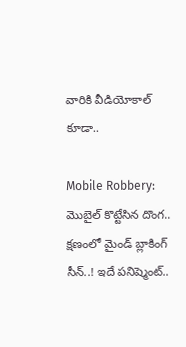వారికి వీడియోకాల్‌ కూడా..

Mobile Robbery: మొబైల్‌ కొట్టేసిన దొంగ.. క్షణంలో మైండ్‌ బ్లాకింగ్‌ సీన్‌..! ఇదే పనిష్మెంట్..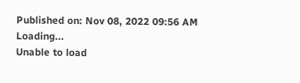Published on: Nov 08, 2022 09:56 AM
Loading...
Unable to load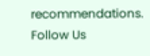recommendations.
Follow Us